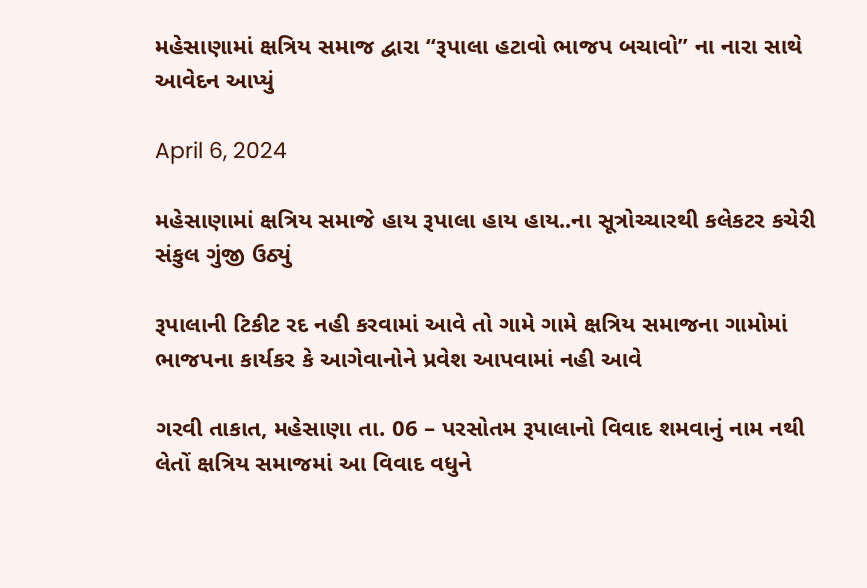મહેસાણામાં ક્ષત્રિય સમાજ દ્વારા ‘‘રૂપાલા હટાવો ભાજપ બચાવો’’ ના નારા સાથે આવેદન આપ્યું

April 6, 2024

મહેસાણામાં ક્ષત્રિય સમાજે હાય રૂપાલા હાય હાય..ના સૂત્રોચ્ચારથી કલેકટર કચેરી સંકુલ ગુંજી ઉઠ્યું

રૂપાલાની ટિકીટ રદ નહી કરવામાં આવે તો ગામે ગામે ક્ષત્રિય સમાજના ગામોમાં ભાજપના કાર્યકર કે આગેવાનોને પ્રવેશ આપવામાં નહી આવે

ગરવી તાકાત, મહેસાણા તા. 06 – પરસોતમ રૂપાલાનો વિવાદ શમવાનું નામ નથી લેતોં ક્ષત્રિય સમાજમાં આ વિવાદ વધુને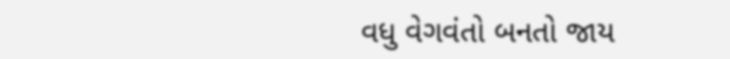વધુ વેગવંતો બનતો જાય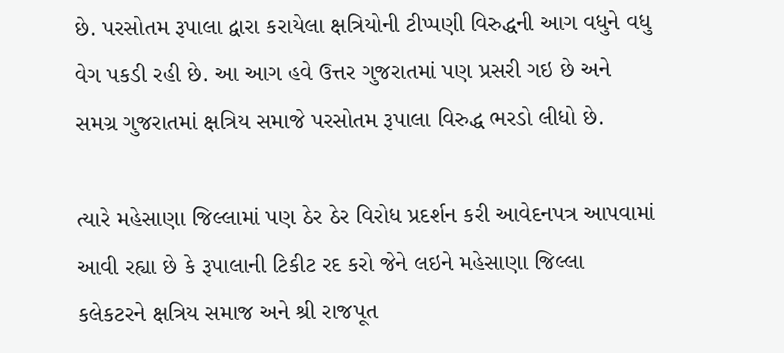છે. પરસોતમ રૂપાલા દ્વારા કરાયેલા ક્ષત્રિયોની ટીપ્પણી વિરુદ્ધની આગ વધુને વધુ વેગ પકડી રહી છે. આ આગ હવે ઉત્તર ગુજરાતમાં પણ પ્રસરી ગઇ છે અને સમગ્ર ગુજરાતમાં ક્ષત્રિય સમાજે પરસોતમ રૂપાલા વિરુદ્ધ ભરડો લીધો છે.

ત્યારે મહેસાણા જિલ્લામાં પણ ઠેર ઠેર વિરોધ પ્રદર્શન કરી આવેદનપત્ર આપવામાં આવી રહ્યા છે કે રૂપાલાની ટિકીટ રદ કરો જેને લઇને મહેસાણા જિલ્લા કલેકટરને ક્ષત્રિય સમાજ અને શ્રી રાજપૂત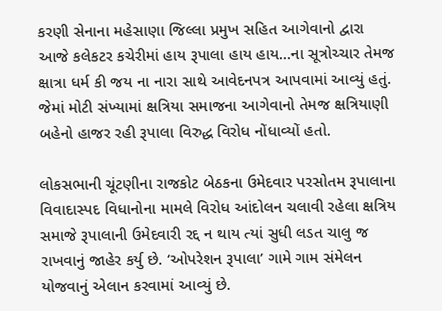કરણી સેનાના મહેસાણા જિલ્લા પ્રમુખ સહિત આગેવાનો દ્વારા આજે કલેકટર કચેરીમાં હાય રૂપાલા હાય હાય…ના સૂત્રોચ્ચાર તેમજ ક્ષાત્રા ધર્મ કી જય ના નારા સાથે આવેદનપત્ર આપવામાં આવ્યું હતું. જેમાં મોટી સંખ્યામાં ક્ષત્રિયા સમાજના આગેવાનો તેમજ ક્ષત્રિયાણી બહેનો હાજર રહી રૂપાલા વિરુદ્ધ વિરોધ નોંધાવ્યોં હતો.

લોકસભાની ચૂંટણીના રાજકોટ બેઠકના ઉમેદવાર પરસોતમ રૂપાલાના વિવાદાસ્પદ વિધાનોના મામલે વિરોધ આંદોલન ચલાવી રહેલા ક્ષત્રિય સમાજે રૂપાલાની ઉમેદવારી રદ્દ ન થાય ત્યાં સુધી લડત ચાલુ જ રાખવાનું જાહેર કર્યુ છે. ‘ઓપરેશન રૂપાલા’ ગામે ગામ સંમેલન યોજવાનું એલાન કરવામાં આવ્યું છે.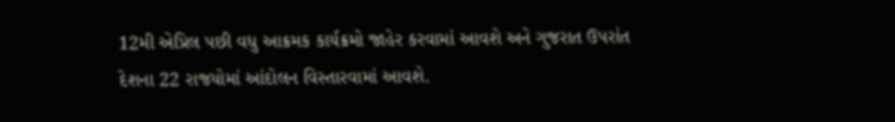12મી એપ્રિલ પછી વધુ આક્રમક કાર્યક્રમો જાહેર કરવામાં આવશે અને ગુજરાત ઉપરાંત દેશના 22 રાજયોમાં આંદોલન વિસ્તારવામાં આવશે.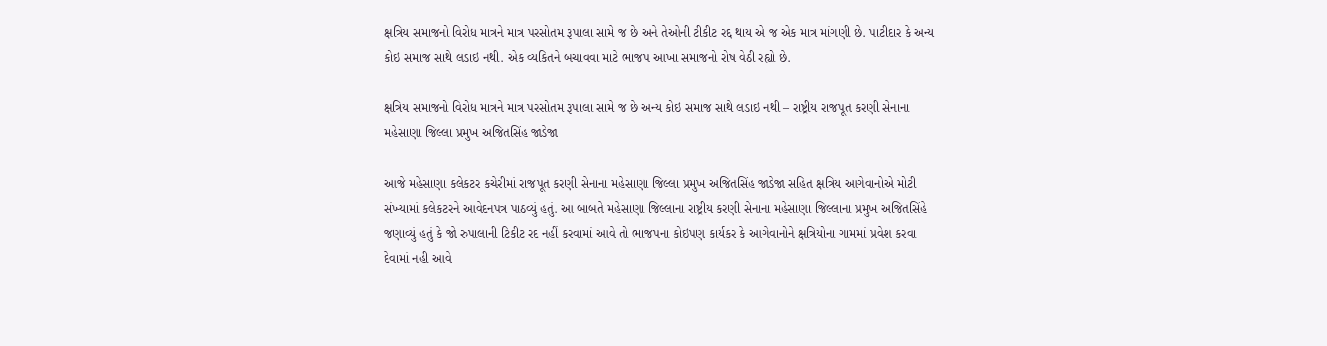ક્ષત્રિય સમાજનો વિરોધ માત્રને માત્ર પરસોતમ રૂપાલા સામે જ છે અને તેઓની ટીકીટ રદ્દ થાય એ જ એક માત્ર માંગણી છે. પાટીદાર કે અન્ય કોઇ સમાજ સાથે લડાઇ નથી. એક વ્યકિતને બચાવવા માટે ભાજપ આખા સમાજનો રોષ વેઠી રહ્યો છે.

ક્ષત્રિય સમાજનો વિરોધ માત્રને માત્ર પરસોતમ રૂપાલા સામે જ છે અન્ય કોઇ સમાજ સાથે લડાઇ નથી – રાષ્ટ્રીય રાજપૂત કરણી સેનાના મહેસાણા જિલ્લા પ્રમુખ અજિતસિંહ જાડેજા

આજે મહેસાણા કલેકટર કચેરીમાં રાજપૂત કરણી સેનાના મહેસાણા જિલ્લા પ્રમુખ અજિતસિંહ જાડેજા સહિત ક્ષત્રિય આગેવાનોએ મોટી સંખ્યામાં કલેકટરને આવેદનપત્ર પાઠવ્યું હતું. આ બાબતે મહેસાણા જિલ્લાના રાષ્ટ્રીય કરણી સેનાના મહેસાણા જિલ્લાના પ્રમુખ અજિતસિંહે જણાવ્યું હતું કે જો રુપાલાની ટિકીટ રદ નહીં કરવામાં આવે તો ભાજપના કોઇપણ કાર્યકર કે આગેવાનોને ક્ષત્રિયોના ગામમાં પ્રવેશ કરવા દેવામાં નહી આવે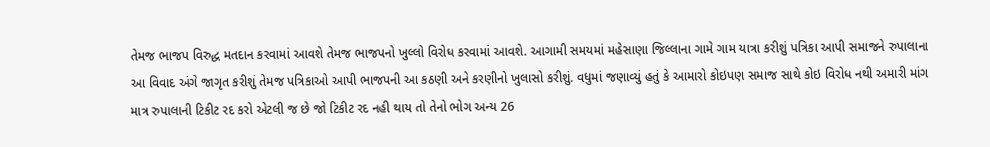તેમજ ભાજપ વિરુદ્ધ મતદાન કરવામાં આવશે તેમજ ભાજપનો ખુલ્લો વિરોધ કરવામાં આવશે. આગામી સમયમાં મહેસાણા જિલ્લાના ગામે ગામ યાત્રા કરીશું પત્રિકા આપી સમાજને રુપાલાના આ વિવાદ અંગે જાગૃત કરીશું તેમજ પત્રિકાઓ આપી ભાજપની આ કઠણી અને કરણીનો ખુલાસો કરીશું. વધુમાં જણાવ્યું હતું કે આમારો કોઇપણ સમાજ સાથે કોઇ વિરોધ નથી અમારી માંગ માત્ર રુપાલાની ટિકીટ રદ કરો એટલી જ છે જો ટિકીટ રદ નહી થાય તો તેનો ભોગ અન્ય 26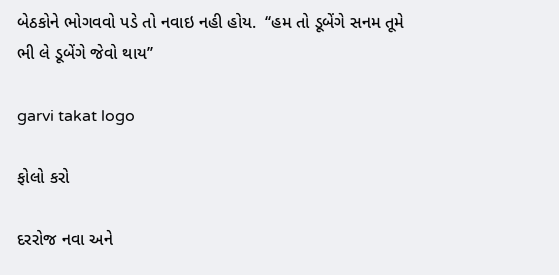બેઠકોને ભોગવવો પડે તો નવાઇ નહી હોય.  ‘‘હમ તો ડૂબેંગે સનમ તૂમે ભી લે ડૂબેંગે જેવો થાય’’

garvi takat logo

ફોલો કરો

દરરોજ નવા અને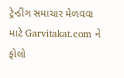ટ્રેન્ડીંગ સમાચાર મેળવવા માટે Garvitakat.com ને ફોલો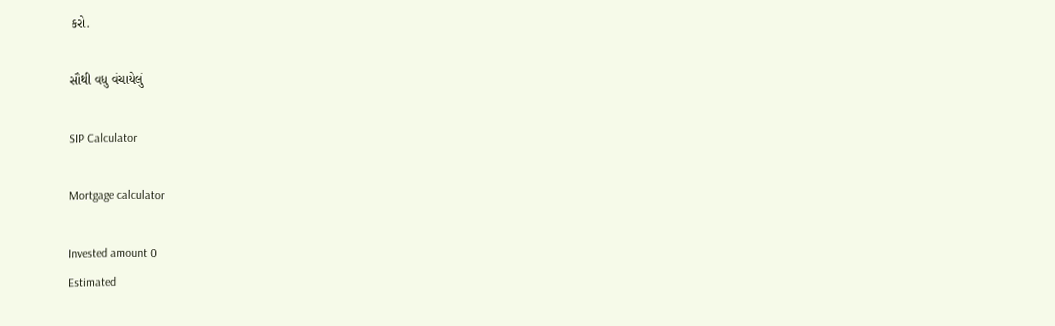કરો.

સૌથી વધુ વંચાયેલું

SIP Calculator

Mortgage calculator

Invested amount 0
Estimated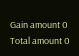Gain amount 0
Total amount 0